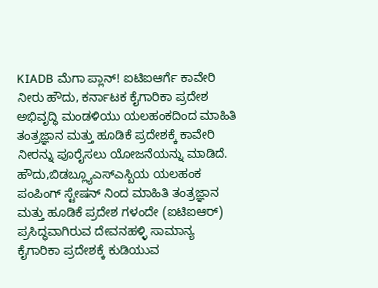KIADB ಮೆಗಾ ಪ್ಲಾನ್! ಐಟಿಐಆರ್ಗೆ ಕಾವೇರಿ ನೀರು ಹೌದು, ಕರ್ನಾಟಕ ಕೈಗಾರಿಕಾ ಪ್ರದೇಶ ಅಭಿವೃದ್ಧಿ ಮಂಡಳಿಯು ಯಲಹಂಕದಿಂದ ಮಾಹಿತಿ ತಂತ್ರಜ್ಞಾನ ಮತ್ತು ಹೂಡಿಕೆ ಪ್ರದೇಶಕ್ಕೆ ಕಾವೇರಿ ನೀರನ್ನು ಪೂರೈಸಲು ಯೋಜನೆಯನ್ನು ಮಾಡಿದೆ.
ಹೌದು,ಬಿಡಬ್ಲ್ಯೂಎಸ್ಎಸ್ಬಿಯ ಯಲಹಂಕ ಪಂಪಿಂಗ್ ಸ್ಟೇಷನ್ ನಿಂದ ಮಾಹಿತಿ ತಂತ್ರಜ್ಞಾನ ಮತ್ತು ಹೂಡಿಕೆ ಪ್ರದೇಶ ಗಳಂದೇ (ಐಟಿಐಆರ್) ಪ್ರಸಿದ್ಧವಾಗಿರುವ ದೇವನಹಳ್ಳಿ ಸಾಮಾನ್ಯ ಕೈಗಾರಿಕಾ ಪ್ರದೇಶಕ್ಕೆ ಕುಡಿಯುವ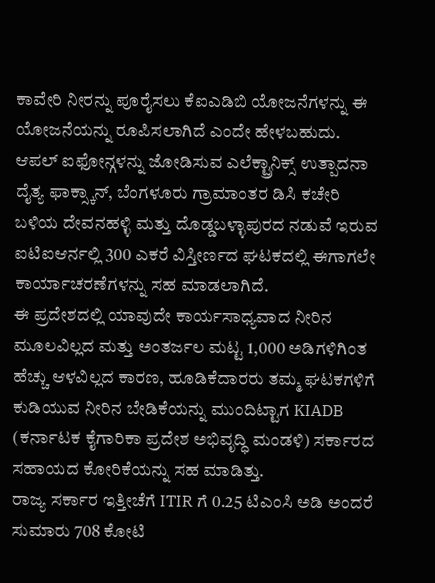ಕಾವೇರಿ ನೀರನ್ನು ಪೂರೈಸಲು ಕೆಐಎಡಿಬಿ ಯೋಜನೆಗಳನ್ನು ಈ ಯೋಜನೆಯನ್ನು ರೂಪಿಸಲಾಗಿದೆ ಎಂದೇ ಹೇಳಬಹುದು.
ಆಪಲ್ ಐಫೋನ್ಗಳನ್ನು ಜೋಡಿಸುವ ಎಲೆಕ್ಟ್ರಾನಿಕ್ಸ್ ಉತ್ಪಾದನಾ ದೈತ್ಯ ಫಾಕ್ಸ್ಕಾನ್, ಬೆಂಗಳೂರು ಗ್ರಾಮಾಂತರ ಡಿಸಿ ಕಚೇರಿ ಬಳಿಯ ದೇವನಹಳ್ಳಿ ಮತ್ತು ದೊಡ್ಡಬಳ್ಳಾಪುರದ ನಡುವೆ ಇರುವ ಐಟಿಐಆರ್ನಲ್ಲಿ 300 ಎಕರೆ ವಿಸ್ತೀರ್ಣದ ಘಟಕದಲ್ಲಿ ಈಗಾಗಲೇ ಕಾರ್ಯಾಚರಣೆಗಳನ್ನು ಸಹ ಮಾಡಲಾಗಿದೆ.
ಈ ಪ್ರದೇಶದಲ್ಲಿ ಯಾವುದೇ ಕಾರ್ಯಸಾಧ್ಯವಾದ ನೀರಿನ ಮೂಲವಿಲ್ಲದ ಮತ್ತು ಅಂತರ್ಜಲ ಮಟ್ಟ 1,000 ಅಡಿಗಳಿಗಿಂತ ಹೆಚ್ಚು ಆಳವಿಲ್ಲದ ಕಾರಣ, ಹೂಡಿಕೆದಾರರು ತಮ್ಮ ಘಟಕಗಳಿಗೆ ಕುಡಿಯುವ ನೀರಿನ ಬೇಡಿಕೆಯನ್ನು ಮುಂದಿಟ್ಟಾಗ KIADB (ಕರ್ನಾಟಕ ಕೈಗಾರಿಕಾ ಪ್ರದೇಶ ಅಭಿವೃದ್ಧಿ ಮಂಡಳಿ) ಸರ್ಕಾರದ ಸಹಾಯದ ಕೋರಿಕೆಯನ್ನು ಸಹ ಮಾಡಿತ್ತು.
ರಾಜ್ಯ ಸರ್ಕಾರ ಇತ್ತೀಚೆಗೆ ITIR ಗೆ 0.25 ಟಿಎಂಸಿ ಅಡಿ ಅಂದರೆ ಸುಮಾರು 708 ಕೋಟಿ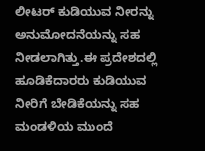ಲೀಟರ್ ಕುಡಿಯುವ ನೀರನ್ನು ಅನುಮೋದನೆಯನ್ನು ಸಹ ನೀಡಲಾಗಿತ್ತು.ಈ ಪ್ರದೇಶದಲ್ಲಿ ಹೂಡಿಕೆದಾರರು ಕುಡಿಯುವ ನೀರಿಗೆ ಬೇಡಿಕೆಯನ್ನು ಸಹ ಮಂಡಳಿಯ ಮುಂದೆ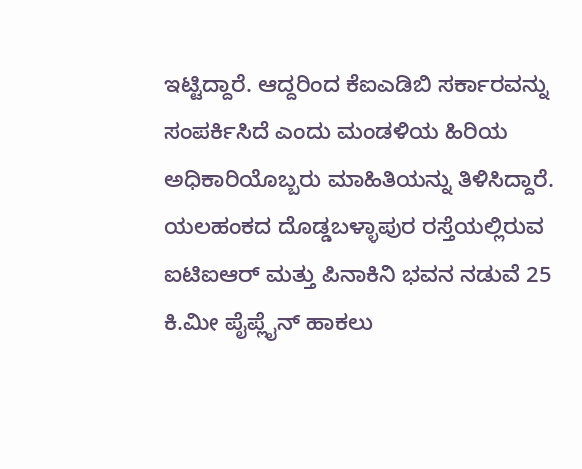ಇಟ್ಟಿದ್ದಾರೆ. ಆದ್ದರಿಂದ ಕೆಐಎಡಿಬಿ ಸರ್ಕಾರವನ್ನು ಸಂಪರ್ಕಿಸಿದೆ ಎಂದು ಮಂಡಳಿಯ ಹಿರಿಯ ಅಧಿಕಾರಿಯೊಬ್ಬರು ಮಾಹಿತಿಯನ್ನು ತಿಳಿಸಿದ್ದಾರೆ.
ಯಲಹಂಕದ ದೊಡ್ಡಬಳ್ಳಾಪುರ ರಸ್ತೆಯಲ್ಲಿರುವ ಐಟಿಐಆರ್ ಮತ್ತು ಪಿನಾಕಿನಿ ಭವನ ನಡುವೆ 25 ಕಿ.ಮೀ ಪೈಪ್ಲೈನ್ ಹಾಕಲು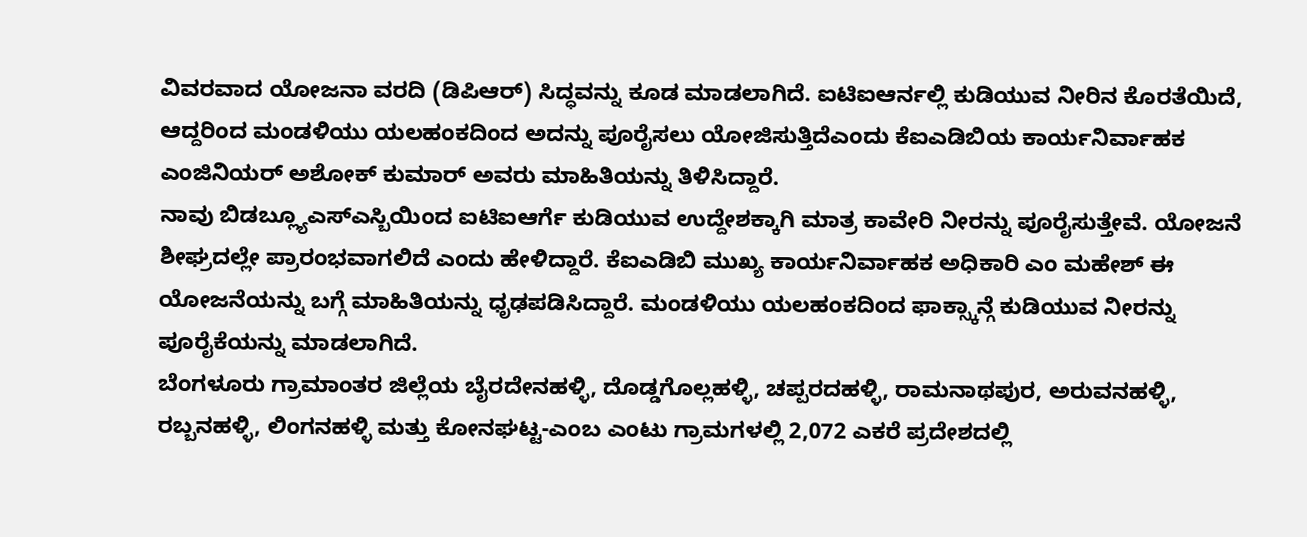ವಿವರವಾದ ಯೋಜನಾ ವರದಿ (ಡಿಪಿಆರ್) ಸಿದ್ಧವನ್ನು ಕೂಡ ಮಾಡಲಾಗಿದೆ. ಐಟಿಐಆರ್ನಲ್ಲಿ ಕುಡಿಯುವ ನೀರಿನ ಕೊರತೆಯಿದೆ, ಆದ್ದರಿಂದ ಮಂಡಳಿಯು ಯಲಹಂಕದಿಂದ ಅದನ್ನು ಪೂರೈಸಲು ಯೋಜಿಸುತ್ತಿದೆಎಂದು ಕೆಐಎಡಿಬಿಯ ಕಾರ್ಯನಿರ್ವಾಹಕ ಎಂಜಿನಿಯರ್ ಅಶೋಕ್ ಕುಮಾರ್ ಅವರು ಮಾಹಿತಿಯನ್ನು ತಿಳಿಸಿದ್ದಾರೆ.
ನಾವು ಬಿಡಬ್ಲ್ಯೂಎಸ್ಎಸ್ಬಿಯಿಂದ ಐಟಿಐಆರ್ಗೆ ಕುಡಿಯುವ ಉದ್ದೇಶಕ್ಕಾಗಿ ಮಾತ್ರ ಕಾವೇರಿ ನೀರನ್ನು ಪೂರೈಸುತ್ತೇವೆ. ಯೋಜನೆ ಶೀಘ್ರದಲ್ಲೇ ಪ್ರಾರಂಭವಾಗಲಿದೆ ಎಂದು ಹೇಳಿದ್ದಾರೆ. ಕೆಐಎಡಿಬಿ ಮುಖ್ಯ ಕಾರ್ಯನಿರ್ವಾಹಕ ಅಧಿಕಾರಿ ಎಂ ಮಹೇಶ್ ಈ ಯೋಜನೆಯನ್ನು ಬಗ್ಗೆ ಮಾಹಿತಿಯನ್ನು ಧೃಢಪಡಿಸಿದ್ದಾರೆ. ಮಂಡಳಿಯು ಯಲಹಂಕದಿಂದ ಫಾಕ್ಸ್ಕಾನ್ಗೆ ಕುಡಿಯುವ ನೀರನ್ನು ಪೂರೈಕೆಯನ್ನು ಮಾಡಲಾಗಿದೆ.
ಬೆಂಗಳೂರು ಗ್ರಾಮಾಂತರ ಜಿಲ್ಲೆಯ ಬೈರದೇನಹಳ್ಳಿ, ದೊಡ್ಡಗೊಲ್ಲಹಳ್ಳಿ, ಚಪ್ಪರದಹಳ್ಳಿ, ರಾಮನಾಥಪುರ, ಅರುವನಹಳ್ಳಿ, ರಬ್ಬನಹಳ್ಳಿ, ಲಿಂಗನಹಳ್ಳಿ ಮತ್ತು ಕೋನಘಟ್ಟ-ಎಂಬ ಎಂಟು ಗ್ರಾಮಗಳಲ್ಲಿ 2,072 ಎಕರೆ ಪ್ರದೇಶದಲ್ಲಿ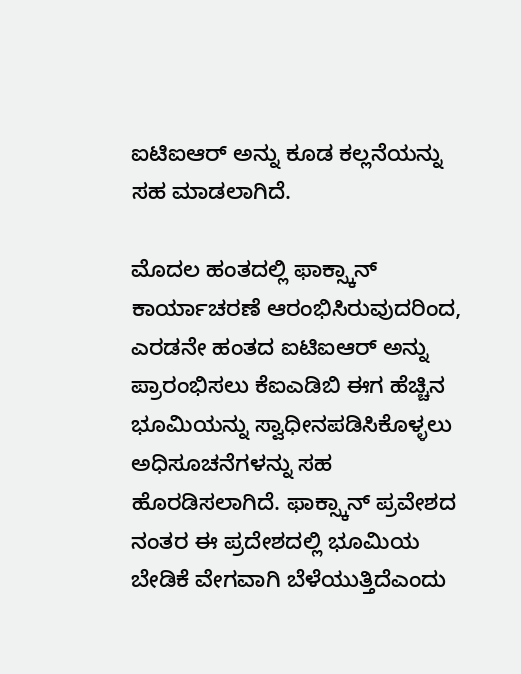ಐಟಿಐಆರ್ ಅನ್ನು ಕೂಡ ಕಲ್ಲನೆಯನ್ನು ಸಹ ಮಾಡಲಾಗಿದೆ.

ಮೊದಲ ಹಂತದಲ್ಲಿ ಫಾಕ್ಸ್ಕಾನ್ ಕಾರ್ಯಾಚರಣೆ ಆರಂಭಿಸಿರುವುದರಿಂದ, ಎರಡನೇ ಹಂತದ ಐಟಿಐಆರ್ ಅನ್ನು ಪ್ರಾರಂಭಿಸಲು ಕೆಐಎಡಿಬಿ ಈಗ ಹೆಚ್ಚಿನ ಭೂಮಿಯನ್ನು ಸ್ವಾಧೀನಪಡಿಸಿಕೊಳ್ಳಲು ಅಧಿಸೂಚನೆಗಳನ್ನು ಸಹ ಹೊರಡಿಸಲಾಗಿದೆ. ಫಾಕ್ಸ್ಕಾನ್ ಪ್ರವೇಶದ ನಂತರ ಈ ಪ್ರದೇಶದಲ್ಲಿ ಭೂಮಿಯ ಬೇಡಿಕೆ ವೇಗವಾಗಿ ಬೆಳೆಯುತ್ತಿದೆಎಂದು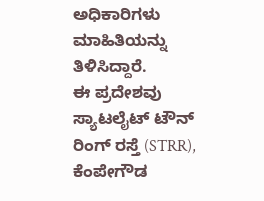ಅಧಿಕಾರಿಗಳು ಮಾಹಿತಿಯನ್ನು ತಿಳಿಸಿದ್ದಾರೆ.
ಈ ಪ್ರದೇಶವು ಸ್ಯಾಟಲೈಟ್ ಟೌನ್ ರಿಂಗ್ ರಸ್ತೆ (STRR), ಕೆಂಪೇಗೌಡ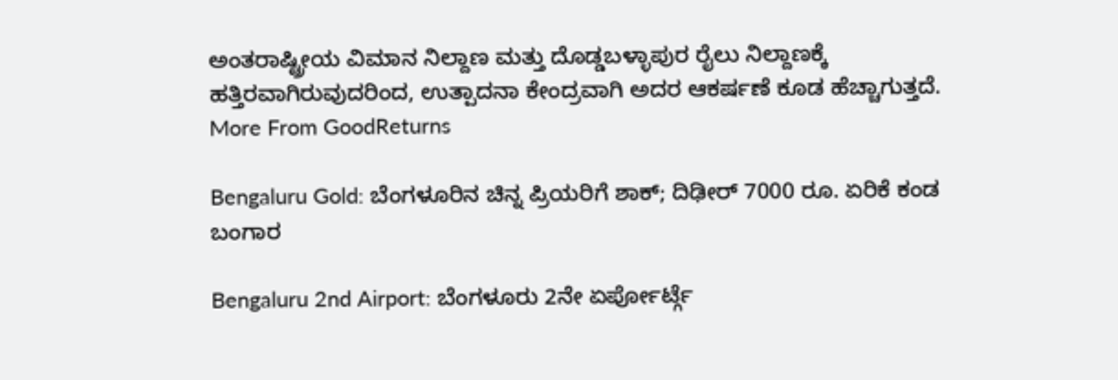ಅಂತರಾಷ್ಟ್ರೀಯ ವಿಮಾನ ನಿಲ್ದಾಣ ಮತ್ತು ದೊಡ್ಡಬಳ್ಳಾಪುರ ರೈಲು ನಿಲ್ದಾಣಕ್ಕೆ ಹತ್ತಿರವಾಗಿರುವುದರಿಂದ, ಉತ್ಪಾದನಾ ಕೇಂದ್ರವಾಗಿ ಅದರ ಆಕರ್ಷಣೆ ಕೂಡ ಹೆಚ್ಚಾಗುತ್ತದೆ.
More From GoodReturns

Bengaluru Gold: ಬೆಂಗಳೂರಿನ ಚಿನ್ನ ಪ್ರಿಯರಿಗೆ ಶಾಕ್; ದಿಢೀರ್ 7000 ರೂ. ಏರಿಕೆ ಕಂಡ ಬಂಗಾರ

Bengaluru 2nd Airport: ಬೆಂಗಳೂರು 2ನೇ ಏರ್ಪೋರ್ಟ್ಗೆ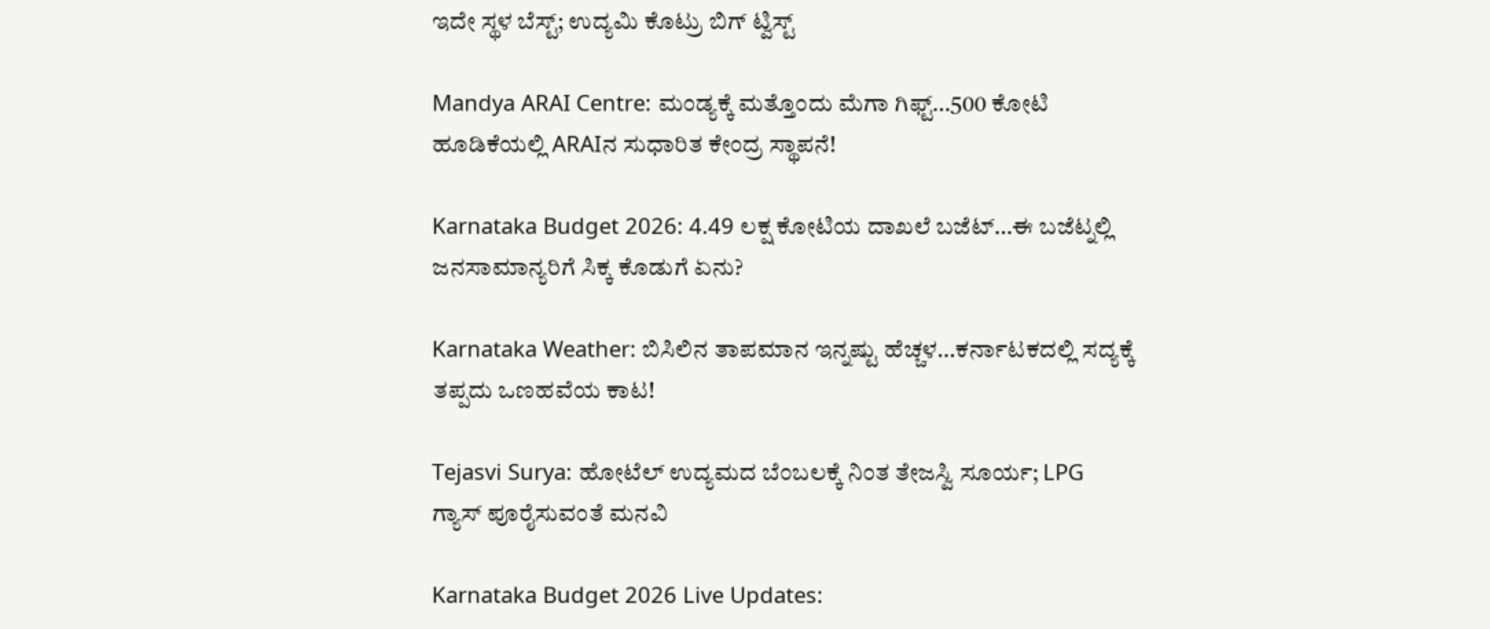ಇದೇ ಸ್ಥಳ ಬೆಸ್ಟ್; ಉದ್ಯಮಿ ಕೊಟ್ರು ಬಿಗ್ ಟ್ವಿಸ್ಟ್

Mandya ARAI Centre: ಮಂಡ್ಯಕ್ಕೆ ಮತ್ತೊಂದು ಮೆಗಾ ಗಿಫ್ಟ್…500 ಕೋಟಿ ಹೂಡಿಕೆಯಲ್ಲಿ ARAIನ ಸುಧಾರಿತ ಕೇಂದ್ರ ಸ್ಥಾಪನೆ!

Karnataka Budget 2026: 4.49 ಲಕ್ಷ ಕೋಟಿಯ ದಾಖಲೆ ಬಜೆಟ್…ಈ ಬಜೆಟ್ನಲ್ಲಿ ಜನಸಾಮಾನ್ಯರಿಗೆ ಸಿಕ್ಕ ಕೊಡುಗೆ ಏನು?

Karnataka Weather: ಬಿಸಿಲಿನ ತಾಪಮಾನ ಇನ್ನಷ್ಟು ಹೆಚ್ಚಳ…ಕರ್ನಾಟಕದಲ್ಲಿ ಸದ್ಯಕ್ಕೆ ತಪ್ಪದು ಒಣಹವೆಯ ಕಾಟ!

Tejasvi Surya: ಹೋಟೆಲ್ ಉದ್ಯಮದ ಬೆಂಬಲಕ್ಕೆ ನಿಂತ ತೇಜಸ್ವಿ ಸೂರ್ಯ; LPG ಗ್ಯಾಸ್ ಪೂರೈಸುವಂತೆ ಮನವಿ

Karnataka Budget 2026 Live Updates: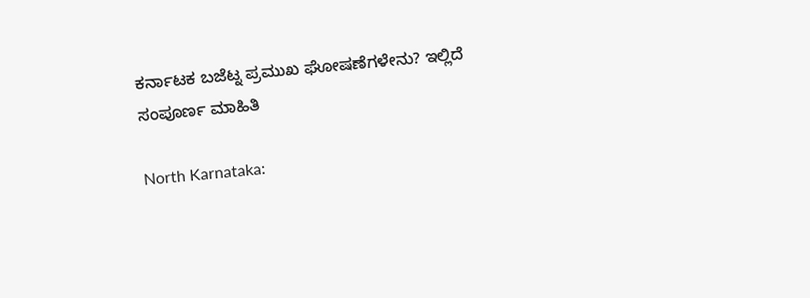ಕರ್ನಾಟಕ ಬಜೆಟ್ನ ಪ್ರಮುಖ ಘೋಷಣೆಗಳೇನು? ಇಲ್ಲಿದೆ ಸಂಪೂರ್ಣ ಮಾಹಿತಿ

North Karnataka: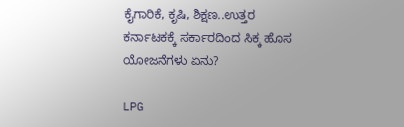ಕೈಗಾರಿಕೆ, ಕೃಷಿ, ಶಿಕ್ಷಣ..ಉತ್ತರ ಕರ್ನಾಟಕಕ್ಕೆ ಸರ್ಕಾರದಿಂದ ಸಿಕ್ಕ ಹೊಸ ಯೋಜನೆಗಳು ಏನು?

LPG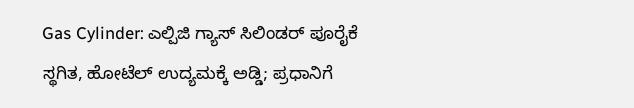Gas Cylinder: ಎಲ್ಪಿಜಿ ಗ್ಯಾಸ್ ಸಿಲಿಂಡರ್ ಪೂರೈಕೆ ಸ್ಥಗಿತ, ಹೋಟೆಲ್ ಉದ್ಯಮಕ್ಕೆ ಅಡ್ಡಿ; ಪ್ರಧಾನಿಗೆ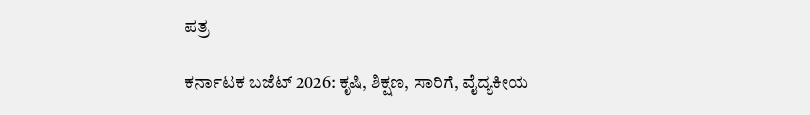ಪತ್ರ

ಕರ್ನಾಟಕ ಬಜೆಟ್ 2026: ಕೃಷಿ, ಶಿಕ್ಷಣ, ಸಾರಿಗೆ, ವೈದ್ಯಕೀಯ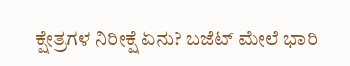ಕ್ಷೇತ್ರಗಳ ನಿರೀಕ್ಷೆ ಏನು? ಬಜೆಟ್ ಮೇಲೆ ಭಾರಿ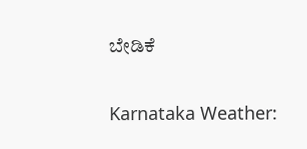ಬೇಡಿಕೆ

Karnataka Weather: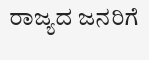ರಾಜ್ಯದ ಜನರಿಗೆ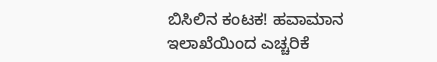ಬಿಸಿಲಿನ ಕಂಟಕ! ಹವಾಮಾನ ಇಲಾಖೆಯಿಂದ ಎಚ್ಚರಿಕೆ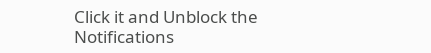Click it and Unblock the Notifications